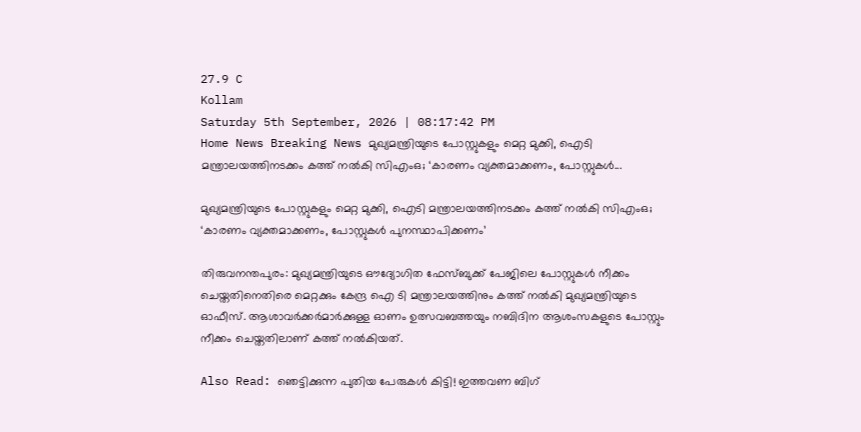27.9 C
Kollam
Saturday 5th September, 2026 | 08:17:42 PM
Home News Breaking News മുഖ്യമന്ത്രിയുടെ പോസ്റ്റുകളും മെറ്റ മുക്കി, ഐടി മന്ത്രാലയത്തിനടക്കം കത്ത് നൽകി സിഎംഒ; ‘കാരണം വ്യക്തമാക്കണം, പോസ്റ്റുകൾ...

മുഖ്യമന്ത്രിയുടെ പോസ്റ്റുകളും മെറ്റ മുക്കി, ഐടി മന്ത്രാലയത്തിനടക്കം കത്ത് നൽകി സിഎംഒ; ‘കാരണം വ്യക്തമാക്കണം, പോസ്റ്റുകൾ പുനസ്ഥാപിക്കണം’

തിരുവനന്തപുരം: മുഖ്യമന്ത്രിയുടെ ഔദ്യോഗിത ഫേസ്ബുക്ക് പേജിലെ പോസ്റ്റുകള്‍ നീക്കം ചെയ്തതിനെതിരെ മെറ്റക്കും കേന്ദ്ര ഐ ടി മന്ത്രാലയത്തിനും കത്ത് നല്‍കി മുഖ്യമന്ത്രിയുടെ ഓഫീസ്. ആശാവർക്കർമാർക്കുള്ള ഓണം ഉത്സവബത്തയും നബിദിന ആശംസകളുടെ പോസ്റ്റും നീക്കം ചെയ്തതിലാണ് കത്ത് നല്‍കിയത്.

Also Read: ഞെട്ടിക്കുന്ന പുതിയ പേരുകൾ കിട്ടി! ഇത്തവണ ബിഗ്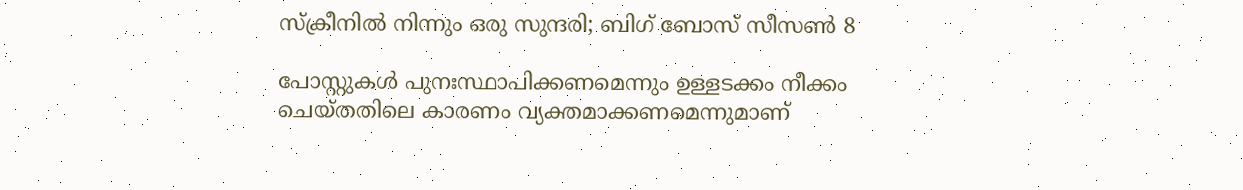സ്‌ക്രീനിൽ നിന്നും ഒരു സുന്ദരി; ബിഗ് ബോസ് സീസൺ 8

പോസ്റ്റുകള്‍ പുനഃസ്ഥാപിക്കണമെന്നും ഉള്ളടക്കം നീക്കം ചെയ്തതിലെ കാരണം വ്യക്തമാക്കണമെന്നുമാണ്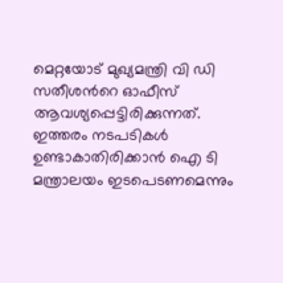മെറ്റയോട് മുഖ്യമന്ത്രി വി ഡി സതീശന്‍റെ ഓഫീസ് ആവശ്യപ്പെട്ടിരിക്കുന്നത്. ഇത്തരം നടപടികള്‍ ഉണ്ടാകാതിരിക്കാൻ ഐ ടി മന്ത്രാലയം ഇടപെടണമെന്നും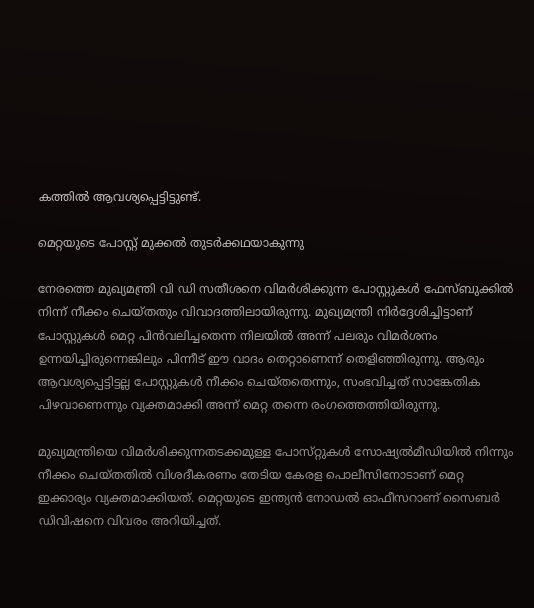കത്തിൽ ആവശ്യപ്പെട്ടിട്ടുണ്ട്.

മെറ്റയുടെ പോസ്റ്റ് മുക്കൽ തുടർക്കഥയാകുന്നു

നേരത്തെ മുഖ്യമന്ത്രി വി ഡി സതീശനെ വിമർശിക്കുന്ന പോസ്റ്റുകൾ ഫേസ്ബുക്കിൽ നിന്ന് നീക്കം ചെയ്തതും വിവാദത്തിലായിരുന്നു. മുഖ്യമന്ത്രി നിർദ്ദേശിച്ചിട്ടാണ് പോസ്റ്റുകൾ മെറ്റ പിൻവലിച്ചതെന്ന നിലയിൽ അന്ന് പലരും വിമർശനം ഉന്നയിച്ചിരുന്നെങ്കിലും പിന്നീട് ഈ വാദം തെറ്റാണെന്ന് തെളിഞ്ഞിരുന്നു. ആരും ആവശ്യപ്പെട്ടിട്ടല്ല പോസ്റ്റുകൾ നീക്കം ചെയ്തതെന്നും, സംഭവിച്ചത് സാങ്കേതിക പിഴവാണെന്നും വ്യക്തമാക്കി അന്ന് മെറ്റ തന്നെ രംഗത്തെത്തിയിരുന്നു.

മുഖ്യമന്ത്രിയെ വിമർശിക്കുന്നതടക്കമുള്ള പോസ്‌റ്റുകൾ സോഷ്യൽമീഡിയിൽ നിന്നും നീക്കം ചെയ്തതിൽ വിശദീകരണം തേടിയ കേരള പൊലീസിനോടാണ് മെറ്റ ഇക്കാര്യം വ്യക്തമാക്കിയത്. മെറ്റയുടെ ഇന്ത്യൻ നോഡൽ ഓഫീസറാണ് സൈബർ ഡിവിഷനെ വിവരം അറിയിച്ചത്.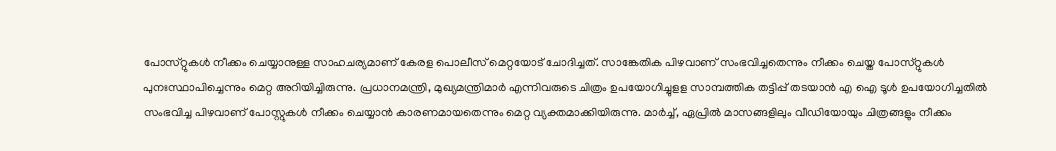പോസ്‌റ്റുകൾ നീക്കം ചെയ്യാനുള്ള സാഹചര്യമാണ് കേരള പൊലീസ് മെറ്റയോട് ചോദിച്ചത്. സാങ്കേതിക പിഴവാണ് സംഭവിച്ചതെന്നും നീക്കം ചെയ്ത പോസ്‌റ്റുകൾ പുനഃസ്ഥാപിച്ചെന്നും മെറ്റ അറിയിച്ചിരുന്നു. പ്രധാനമന്ത്രി, മുഖ്യമന്ത്രിമാർ എന്നിവരുടെ ചിത്രം ഉപയോഗിച്ചുളള സാമ്പത്തിക തട്ടിപ്പ് തടയാൻ എ ഐ ടൂൾ ഉപയോഗിച്ചതിൽ സംഭവിച്ച പിഴവാണ് പോസ്റ്റുകൾ നീക്കം ചെയ്യാൻ കാരണമായതെന്നും മെറ്റ വ്യക്തമാക്കിയിരുന്നു. മാർച്ച്, ഏപ്രിൽ മാസങ്ങളിലും വീഡിയോയും ചിത്രങ്ങളും നീക്കം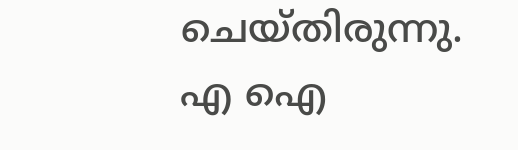ചെയ്തിരുന്നു. എ ഐ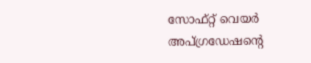സോഫ്‌റ്റ് വെയർ അപ്ഗ്രഡേഷൻ്റെ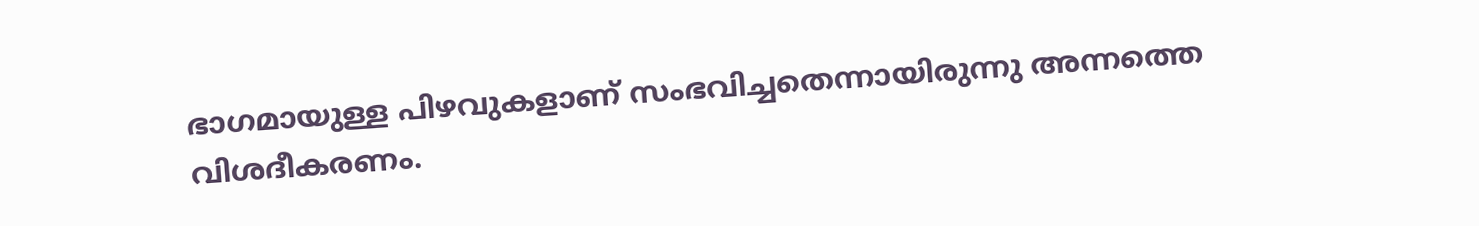ഭാഗമായുള്ള പിഴവുകളാണ് സംഭവിച്ചതെന്നായിരുന്നു അന്നത്തെ വിശദീകരണം.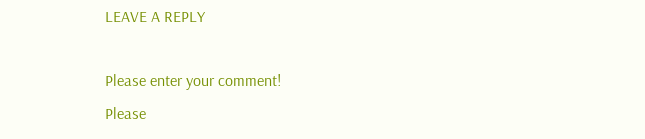LEAVE A REPLY

Please enter your comment!
Please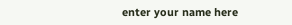enter your name here